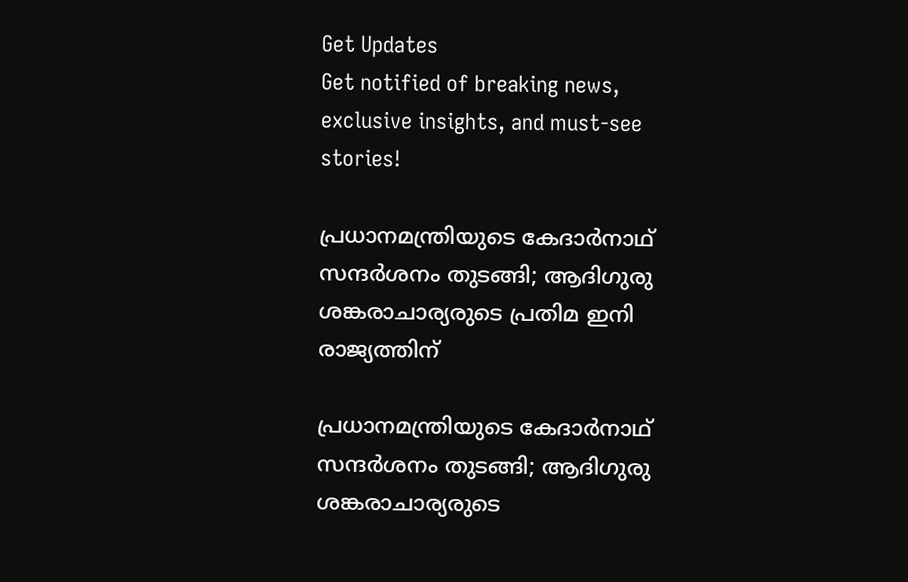Get Updates
Get notified of breaking news, exclusive insights, and must-see stories!

പ്രധാനമന്ത്രിയുടെ കേദാര്‍നാഥ് സന്ദർശനം തുടങ്ങി; ആദിഗുരു ശങ്കരാചാര്യരുടെ പ്രതിമ ഇനി രാജ്യത്തിന്

പ്രധാനമന്ത്രിയുടെ കേദാര്‍നാഥ് സന്ദർശനം തുടങ്ങി; ആദിഗുരു ശങ്കരാചാര്യരുടെ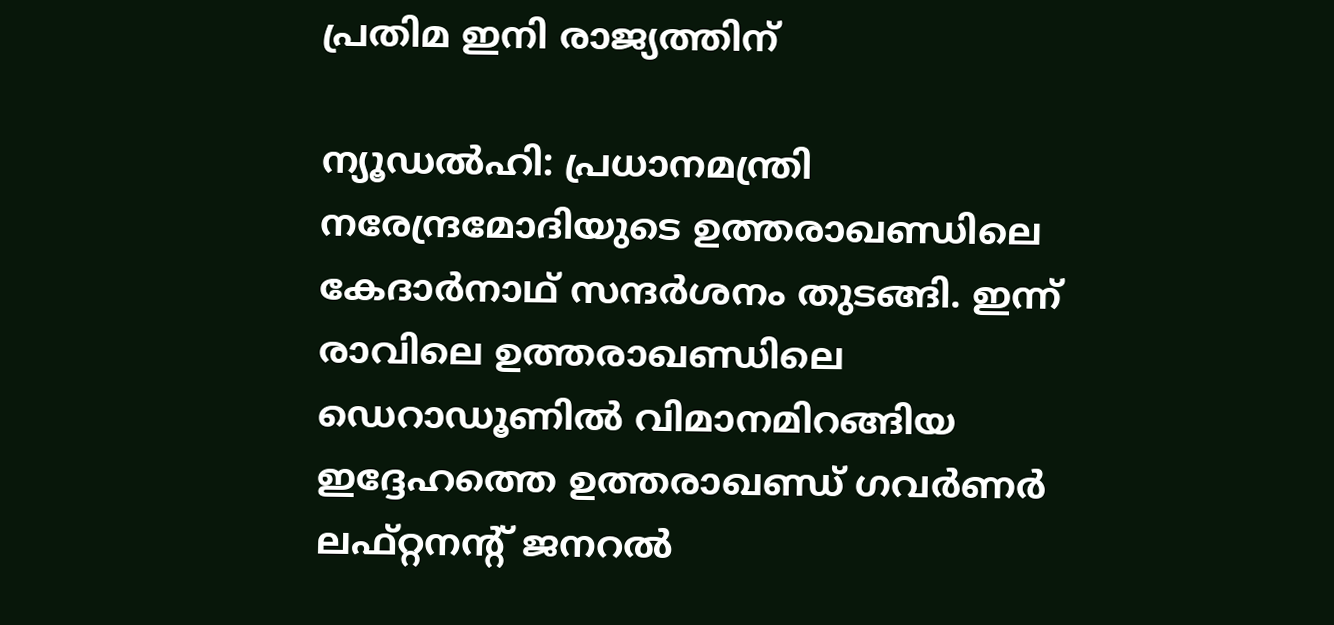പ്രതിമ ഇനി രാജ്യത്തിന്

ന്യൂഡല്‍ഹി: പ്രധാനമന്ത്രി നരേന്ദ്രമോദിയുടെ ഉത്തരാഖണ്ഡിലെ കേദാര്‍നാഥ് സന്ദർശനം തുടങ്ങി. ഇന്ന് രാവിലെ ഉത്തരാഖണ്ഡിലെ ഡെറാഡൂണില്‍ വിമാനമിറങ്ങിയ ഇദ്ദേഹത്തെ ഉത്തരാഖണ്ഡ് ഗവർണർ ലഫ്റ്റനന്റ് ജനറൽ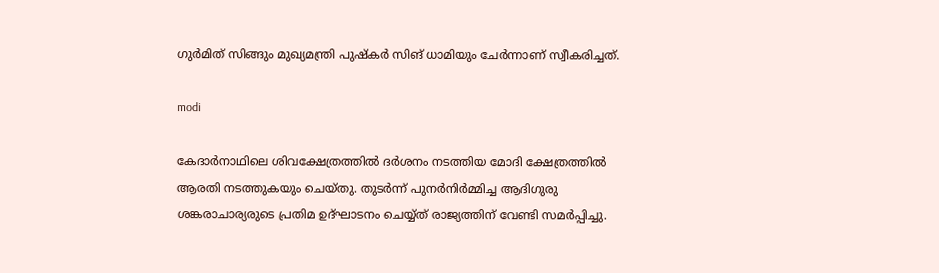ഗുർമിത് സിങ്ങും മുഖ്യമന്ത്രി പുഷ്കർ സിങ് ധാമിയും ചേർന്നാണ് സ്വീകരിച്ചത്.

modi

കേദാര്‍നാഥിലെ ശിവക്ഷേത്രത്തില്‍ ദർശനം നടത്തിയ മോദി ക്ഷേത്രത്തില്‍ ആരതി നടത്തുകയും ചെയ്തു. തുടർന്ന് പുനര്‍നിര്‍മ്മിച്ച ആദിഗുരു ശങ്കരാചാര്യരുടെ പ്രതിമ ഉദ്ഘാടനം ചെയ്യ്ത് രാജ്യത്തിന് വേണ്ടി സമർപ്പിച്ചു.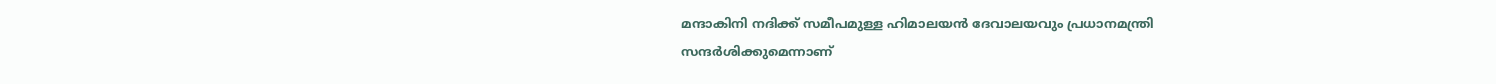മന്ദാകിനി നദിക്ക് സമീപമുള്ള ഹിമാലയന്‍ ദേവാലയവും പ്രധാനമന്ത്രി സന്ദര്‍ശിക്കുമെന്നാണ്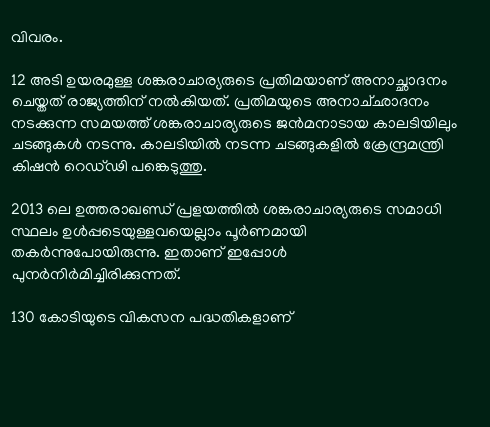വിവരം.

12 അടി ഉയരമുള്ള ശങ്കരാചാര്യരുടെ പ്രതിമയാണ് അനാച്ഛാദനം ചെയ്തത് രാജ്യത്തിന് നൽകിയത്. പ്രതിമയുടെ അനാച്‌ഛാദനം നടക്കുന്ന സമയത്ത് ശങ്കരാചാര്യരുടെ ജൻമനാടായ കാലടിയിലും ചടങ്ങുകൾ നടന്നു. കാലടിയിൽ നടന്ന ചടങ്ങുകളിൽ ക്രേന്ദ്രമന്ത്രി കിഷൻ റെഡ്‌ഢി പങ്കെടുത്തു.

2013 ലെ ഉത്തരാഖണ്ഡ് പ്രളയത്തില്‍ ശങ്കരാചാര്യരുടെ സമാധി സ്ഥലം ഉള്‍പ്പടെയുള്ളവയെല്ലാം പൂര്‍ണമായി തകര്‍ന്നുപോയിരുന്നു. ഇതാണ് ഇപ്പോള്‍ പുനര്‍നിര്‍മിച്ചിരിക്കുന്നത്.

130 കോടിയുടെ വികസന പദ്ധതികളാണ്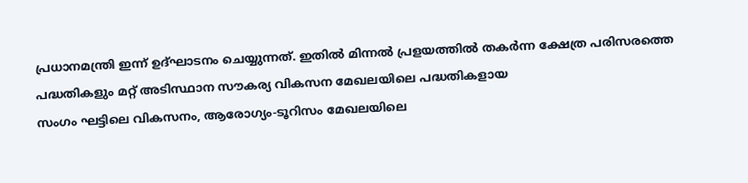പ്രധാനമന്ത്രി ഇന്ന് ഉദ്ഘാടനം ചെയ്യുന്നത്. ഇതിൽ മിന്നൽ പ്രളയത്തിൽ തകർന്ന ക്ഷേത്ര പരിസരത്തെ പദ്ധതികളും മറ്റ് അടിസ്ഥാന സൗകര്യ വികസന മേഖലയിലെ പദ്ധതികളായ
സംഗം ഘട്ടിലെ വികസനം, ആരോഗ്യം-ടൂറിസം മേഖലയിലെ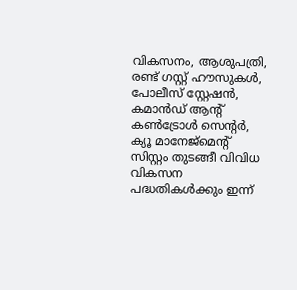വികസനം, ആശുപത്രി, രണ്ട് ഗസ്റ്റ് ഹൗസുകൾ, പോലീസ് സ്റ്റേഷൻ, കമാൻഡ് ആന്റ് കൺട്രോൾ സെന്റർ, ക്യൂ മാനേജ്മെന്റ് സിസ്റ്റം തുടങ്ങീ വിവിധ വികസന പദ്ധതികൾക്കും ഇന്ന്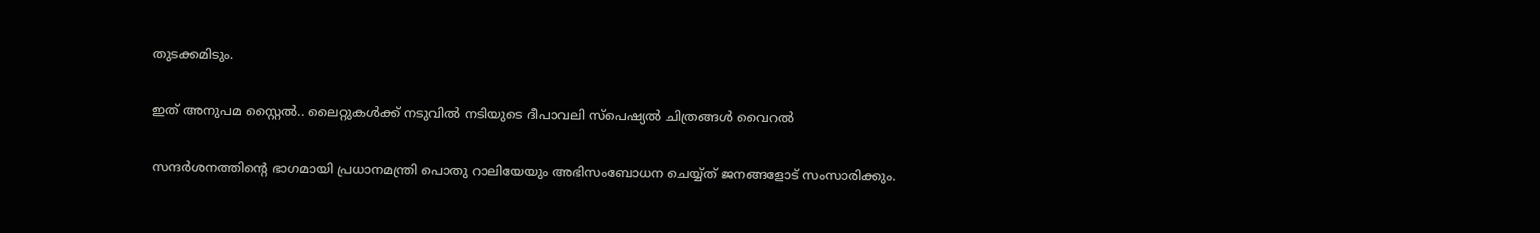തുടക്കമിടും.

ഇത് അനുപമ സ്റ്റൈൽ.. ലൈറ്റുകൾക്ക് നടുവിൽ നടിയുടെ ദീപാവലി സ്പെഷ്യൽ ചിത്രങ്ങൾ വൈറൽ

സന്ദർശനത്തിന്റെ ഭാഗമായി പ്രധാനമന്ത്രി പൊതു റാലിയേയും അഭിസംബോധന ചെയ്യ്ത് ജനങ്ങളോട് സംസാരിക്കും.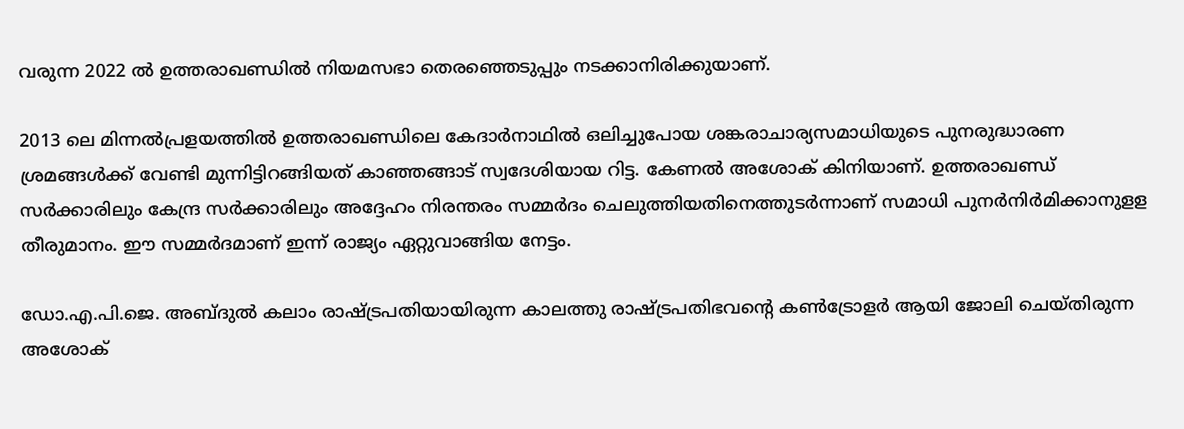വരുന്ന 2022 ൽ ഉത്തരാഖണ്ഡിൽ നിയമസഭാ തെരഞ്ഞെടുപ്പും നടക്കാനിരിക്കുയാണ്.

2013 ലെ മിന്നൽപ്രളയത്തിൽ ഉത്തരാഖണ്ഡിലെ കേദാർനാഥിൽ ഒലിച്ചുപോയ ശങ്കരാചാര്യസമാധിയുടെ പുനരുദ്ധാരണ ശ്രമങ്ങൾക്ക് വേണ്ടി മുന്നിട്ടിറങ്ങിയത് കാഞ്ഞങ്ങാട് സ്വദേശിയായ റിട്ട. കേണൽ അശോക് കിനിയാണ്. ഉത്തരാഖണ്ഡ് സർക്കാരിലും കേന്ദ്ര സർക്കാരിലും അദ്ദേഹം നിരന്തരം സമ്മർദം ചെലുത്തിയതിനെത്തുടർന്നാണ് സമാധി പുനർനിർമിക്കാനുളള തീരുമാനം. ഈ സമ്മർദമാണ് ഇന്ന് രാജ്യം ഏറ്റുവാങ്ങിയ നേട്ടം.

ഡോ.എ.പി.ജെ. അബ്ദുൽ കലാം രാഷ്ട്രപതിയായിരുന്ന കാലത്തു രാഷ്ട്രപതിഭവന്റെ കൺട്രോളർ ആയി ജോലി ചെയ്തിരുന്ന അശോക്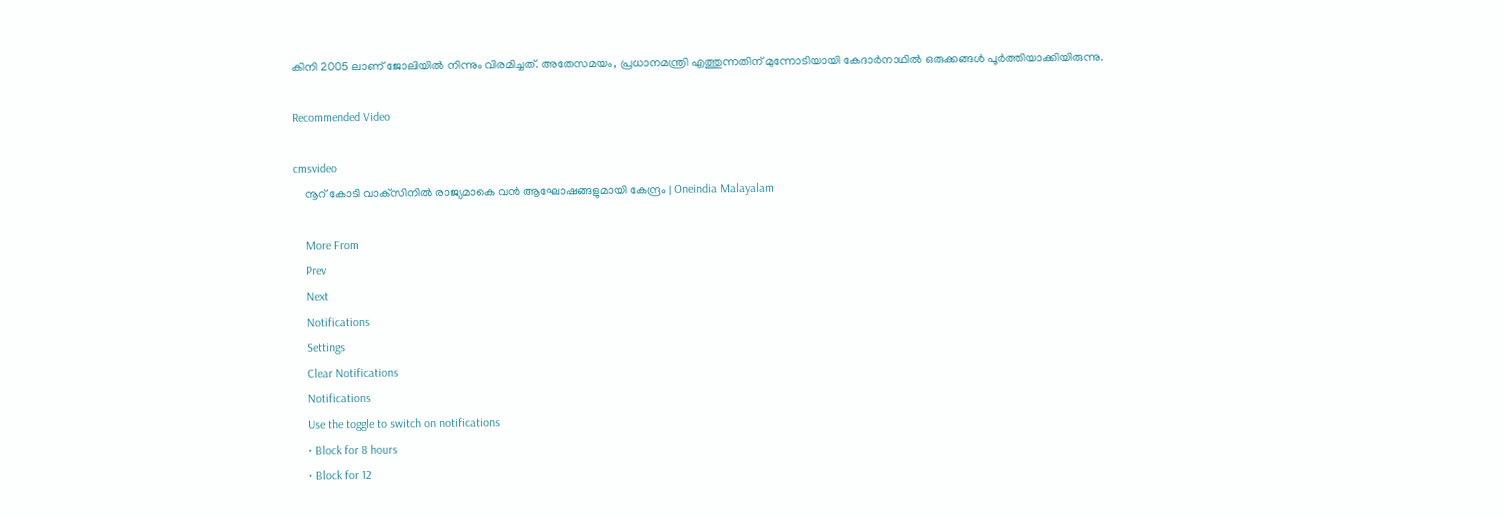കിനി 2005 ലാണ് ജോലിയിൽ നിന്നും വിരമിച്ചത്. അതേസമയം, പ്രധാനമന്ത്രി എത്തുന്നതിന് മുന്നോടിയായി കേദാര്‍നാഥിൽ ഒരുക്കങ്ങള്‍ പൂര്‍ത്തിയാക്കിയിരുന്നു.

Recommended Video

cmsvideo
    നൂറ് കോടി വാക്‌സിനില്‍ രാജ്യമാകെ വന്‍ ആഘോഷങ്ങളുമായി കേന്ദ്രം | Oneindia Malayalam

    More From
    Prev
    Next
    Notifications
    Settings
    Clear Notifications
    Notifications
    Use the toggle to switch on notifications
    • Block for 8 hours
    • Block for 12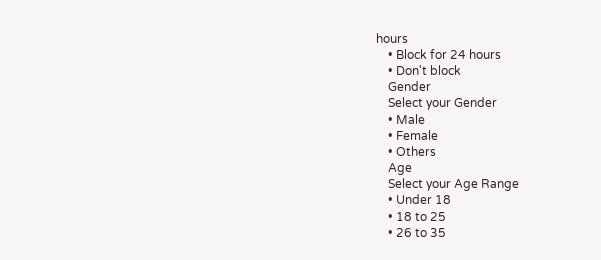hours
    • Block for 24 hours
    • Don't block
    Gender
    Select your Gender
    • Male
    • Female
    • Others
    Age
    Select your Age Range
    • Under 18
    • 18 to 25
    • 26 to 35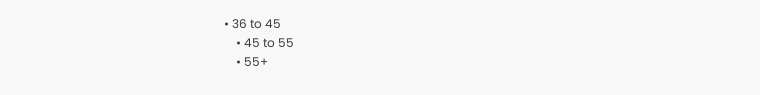• 36 to 45
    • 45 to 55
    • 55+